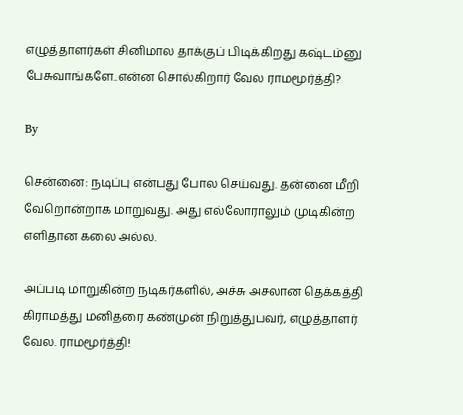எழுத்தாளர்கள் சினிமால தாக்குப் பிடிக்கிறது கஷ்டம்னு பேசுவாங்களே..என்ன சொல்கிறார் வேல ராமமூர்த்தி?

By

சென்னை: நடிப்பு என்பது போல செய்வது. தன்னை மீறி வேறொன்றாக மாறுவது. அது எல்லோராலும் முடிகின்ற எளிதான கலை அல்ல.

அப்படி மாறுகின்ற நடிகர்களில், அச்சு அசலான தெக்கத்தி கிராமத்து மனிதரை கண்முன் நிறுத்துபவர், எழுத்தாளர் வேல. ராமமூர்த்தி!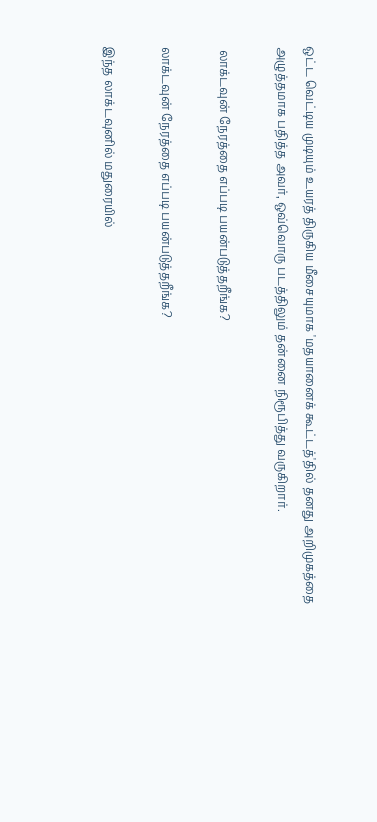ஒட்ட வெட்டிய முடியும் உயரத் திருகிய மீசையுமாக 'மதயானைக் கூட்டத்'தில் தனது அறிமுகத்தை அழுத்தமாக பதித்த அவர், ஒவ்வொரு படத்திலும் தன்னை நிரூபித்து வருகிறார்.

 லாக்டவுன் நேரத்தை எப்படி பயன்படுத்தறீங்க?

லாக்டவுன் நேரத்தை எப்படி பயன்படுத்தறீங்க?

இந்த லாக்டவுனில் மதுரையில்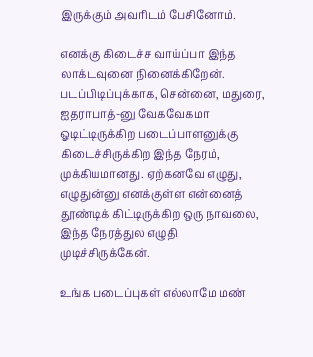இருக்கும் அவரிடம் பேசினோம்.

எனக்கு கிடைச்ச வாய்ப்பா இந்த லாக்டவுனை நினைக்கிறேன். படப்பிடிப்புக்காக, சென்னை, மதுரை, ஐதராபாத்-னு வேகவேகமா ஓடிட்டிருக்கிற படைப்பாளனுக்கு கிடைச்சிருக்கிற இந்த நேரம், முக்கியமானது. ஏற்கனவே எழுது, எழுதுன்னு எனக்குள்ள என்னைத் தூண்டிக் கிட்டிருக்கிற ஒரு நாவலை, இந்த நேரத்துல எழுதி முடிச்சிருக்கேன்.

உங்க படைப்புகள் எல்லாமே மண்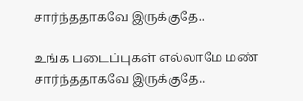சார்ந்ததாகவே இருக்குதே..

உங்க படைப்புகள் எல்லாமே மண் சார்ந்ததாகவே இருக்குதே..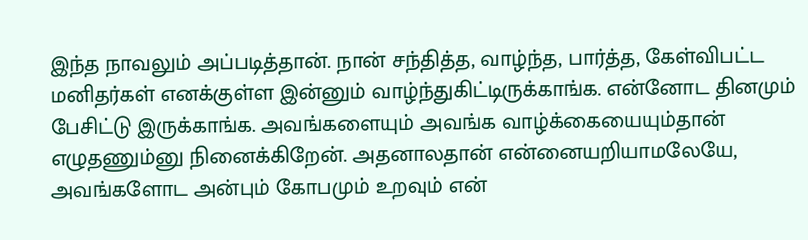இந்த நாவலும் அப்படித்தான். நான் சந்தித்த, வாழ்ந்த, பார்த்த, கேள்விபட்ட மனிதர்கள் எனக்குள்ள இன்னும் வாழ்ந்துகிட்டிருக்காங்க. என்னோட தினமும் பேசிட்டு இருக்காங்க. அவங்களையும் அவங்க வாழ்க்கையையும்தான் எழுதணும்னு நினைக்கிறேன். அதனாலதான் என்னையறியாமலேயே, அவங்களோட அன்பும் கோபமும் உறவும் என்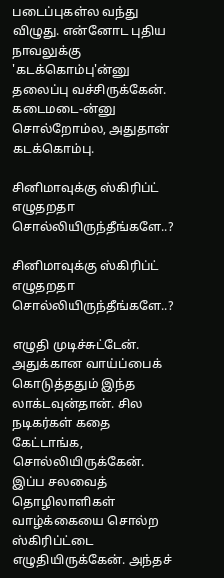படைப்புகள்ல வந்து விழுது. என்னோட புதிய நாவலுக்கு 'கடக்கொம்பு'ன்னு தலைப்பு வச்சிருக்கேன். கடைமடை-ன்னு சொல்றோம்ல, அதுதான் கடக்கொம்பு.

சினிமாவுக்கு ஸ்கிரிப்ட் எழுதறதா சொல்லியிருந்தீங்களே..?

சினிமாவுக்கு ஸ்கிரிப்ட் எழுதறதா சொல்லியிருந்தீங்களே..?

எழுதி முடிச்சுட்டேன். அதுக்கான வாய்ப்பைக் கொடுத்ததும் இந்த லாக்டவுன்தான். சில நடிகர்கள் கதை கேட்டாங்க, சொல்லியிருக்கேன். இப்ப சலவைத் தொழிலாளிகள் வாழ்க்கையை சொல்ற ஸ்கிரிப்ட்டை எழுதியிருக்கேன். அந்தச்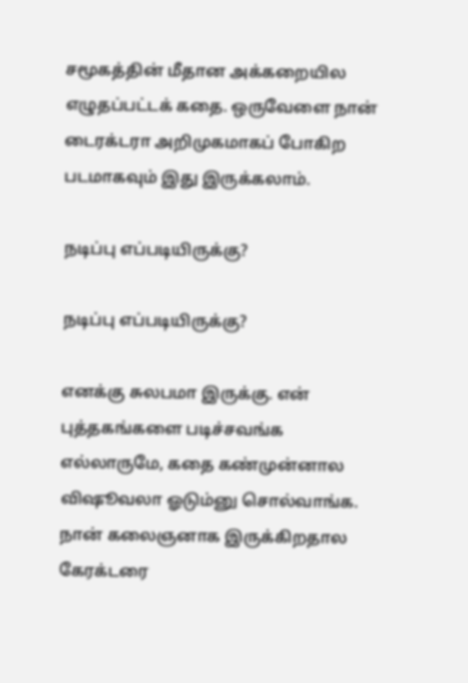சமூகத்தின் மீதான அக்கறையில எழுதப்பட்டக் கதை. ஒருவேளை நான் டைரக்டரா அறிமுகமாகப் போகிற படமாகவும் இது இருக்கலாம்.

நடிப்பு எப்படியிருக்கு?

நடிப்பு எப்படியிருக்கு?

எனக்கு சுலபமா இருக்கு. என் புத்தகங்களை படிச்சவங்க எல்லாருமே, கதை கண்முன்னால விஷூவலா ஓடும்னு சொல்வாங்க. நான் கலைஞனாக இருக்கிறதால கேரக்டரை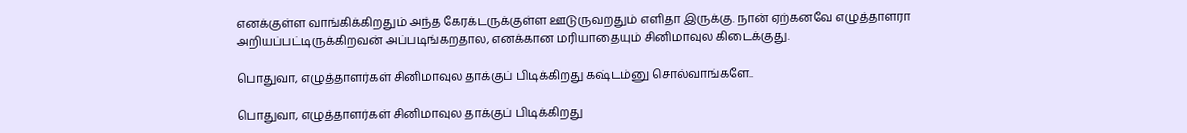எனக்குள்ள வாங்கிக்கிறதும் அந்த கேரக்டருக்குள்ள ஊடுருவறதும் எளிதா இருக்கு. நான் ஏற்கனவே எழுத்தாளரா அறியப்பட்டிருக்கிறவன் அப்படிங்கறதால, எனக்கான மரியாதையும் சினிமாவுல கிடைக்குது.

பொதுவா, எழுத்தாளர்கள் சினிமாவுல தாக்குப் பிடிக்கிறது கஷ்டம்னு சொல்வாங்களே..

பொதுவா, எழுத்தாளர்கள் சினிமாவுல தாக்குப் பிடிக்கிறது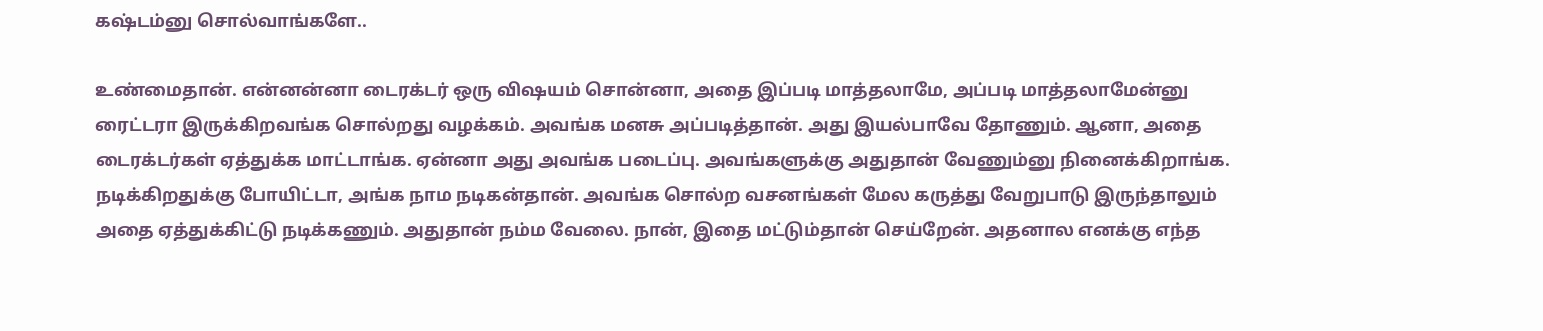கஷ்டம்னு சொல்வாங்களே..

உண்மைதான். என்னன்னா டைரக்டர் ஒரு விஷயம் சொன்னா, அதை இப்படி மாத்தலாமே, அப்படி மாத்தலாமேன்னு ரைட்டரா இருக்கிறவங்க சொல்றது வழக்கம். அவங்க மனசு அப்படித்தான். அது இயல்பாவே தோணும். ஆனா, அதை டைரக்டர்கள் ஏத்துக்க மாட்டாங்க. ஏன்னா அது அவங்க படைப்பு. அவங்களுக்கு அதுதான் வேணும்னு நினைக்கிறாங்க. நடிக்கிறதுக்கு போயிட்டா, அங்க நாம நடிகன்தான். அவங்க சொல்ற வசனங்கள் மேல கருத்து வேறுபாடு இருந்தாலும் அதை ஏத்துக்கிட்டு நடிக்கணும். அதுதான் நம்ம வேலை. நான், இதை மட்டும்தான் செய்றேன். அதனால எனக்கு எந்த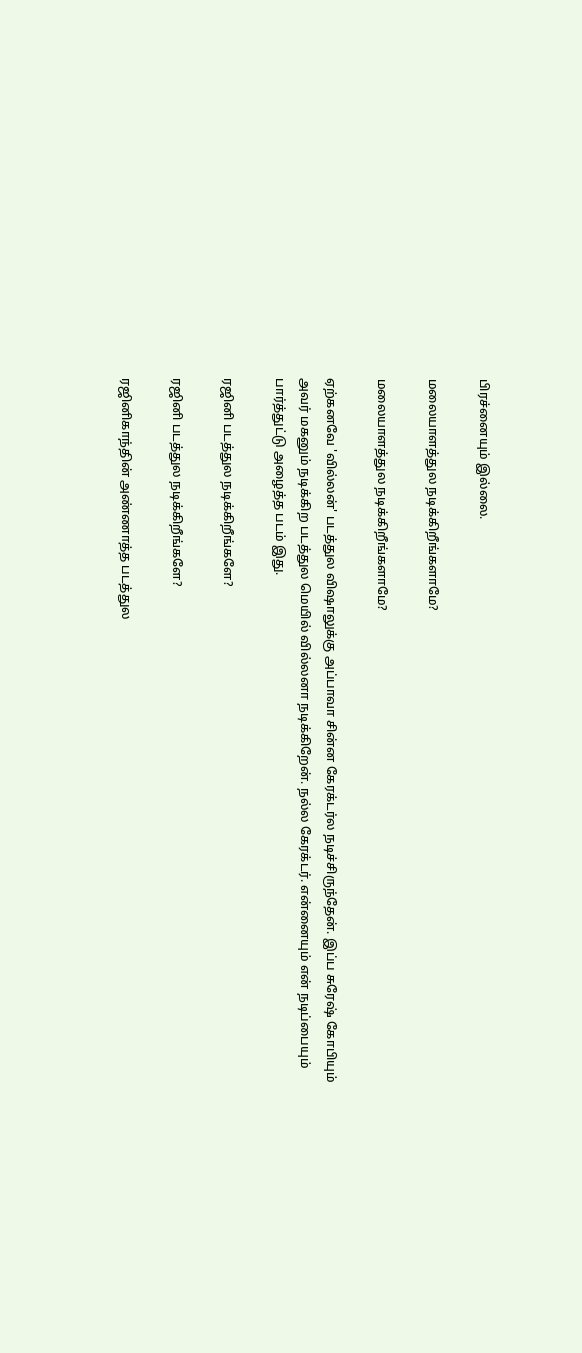பிரச்னையும் இல்லை.

மலையாளத்துல நடிக்கிறீங்களாமே?

மலையாளத்துல நடிக்கிறீங்களாமே?

ஏற்கனவே 'வில்லன்' படத்துல விஷாலுக்கு அப்பாவா சின்ன கேரக்டர்ல நடிச்சிருந்தேன். இப்ப சுரேஷ் கோபியும் அவர் மகனும் நடிக்கிற படத்துல மெயில் வில்லனா நடிக்கிறேன். நல்ல கேரக்டர். என்னையும் என் நடிப்பையும் பார்த்துட்டு அழைத்த படம் இது.

ரஜினி படத்துல நடிக்கிறீங்களே?

ரஜினி படத்துல நடிக்கிறீங்களே?

ரஜினிகாந்தின் அண்ணாத்த படத்துல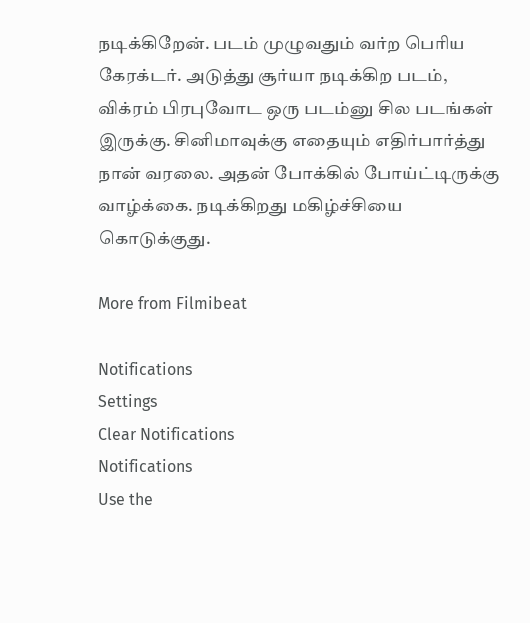நடிக்கிறேன். படம் முழுவதும் வர்ற பெரிய கேரக்டர். அடுத்து சூர்யா நடிக்கிற படம், விக்ரம் பிரபுவோட ஒரு படம்னு சில படங்கள் இருக்கு. சினிமாவுக்கு எதையும் எதிர்பார்த்து நான் வரலை. அதன் போக்கில் போய்ட்டிருக்கு வாழ்க்கை. நடிக்கிறது மகிழ்ச்சியை கொடுக்குது.

More from Filmibeat

Notifications
Settings
Clear Notifications
Notifications
Use the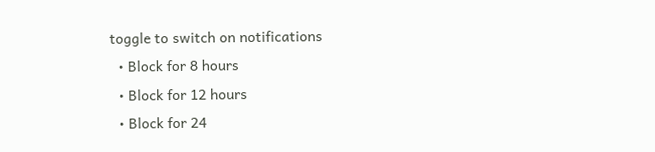toggle to switch on notifications
  • Block for 8 hours
  • Block for 12 hours
  • Block for 24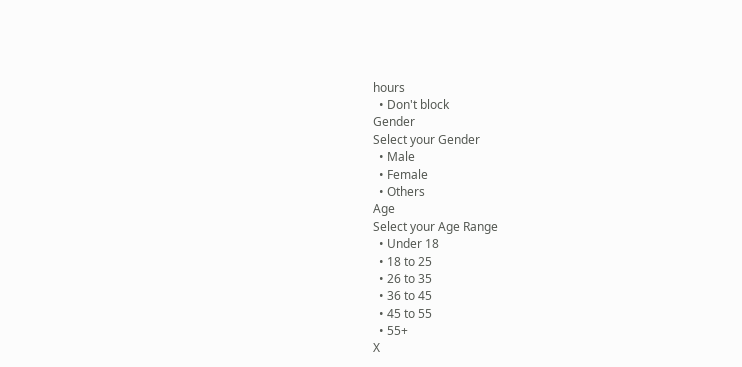hours
  • Don't block
Gender
Select your Gender
  • Male
  • Female
  • Others
Age
Select your Age Range
  • Under 18
  • 18 to 25
  • 26 to 35
  • 36 to 45
  • 45 to 55
  • 55+
X